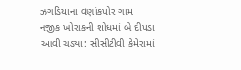ઝગડિયાના વણાંકપોર ગામ નજીક ખોરાકની શોધમાં બે દીપડા આવી ચડ્યા: સીસીટીવી કેમેરામાં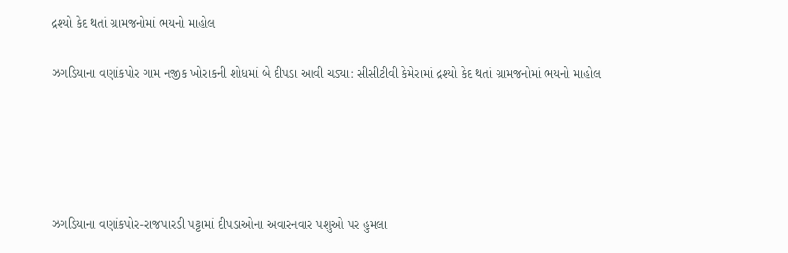દ્રશ્યો કેદ થતાં ગ્રામજનોમાં ભયનો માહોલ

ઝગડિયાના વણાંકપોર ગામ નજીક ખોરાકની શોધમાં બે દીપડા આવી ચડ્યા: સીસીટીવી કેમેરામાં દ્રશ્યો કેદ થતાં ગ્રામજનોમાં ભયનો માહોલ





ઝગડિયાના વણાંકપોર-રાજપારડી પટ્ટામાં દીપડાઓના અવારનવાર પશુઓ પર હુમલા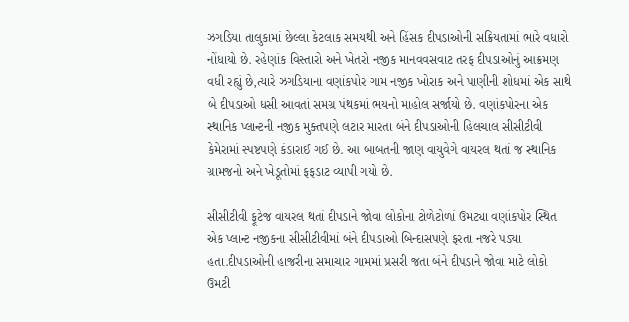ઝગડિયા તાલુકામાં છેલ્લા કેટલાક સમયથી અને હિંસક દીપડાઓની સક્રિયતામાં ભારે વધારો નોંધાયો છે. રહેણાંક વિસ્તારો અને ખેતરો નજીક માનવવસવાટ તરફ દીપડાઓનું આક્રમણ વધી રહ્યું છે,ત્યારે ઝગડિયાના વણાંકપોર ગામ નજીક ખોરાક અને પાણીની શોધમાં એક સાથે બે દીપડાઓ ધસી આવતાં સમગ્ર પંથકમાં ભયનો માહોલ સર્જાયો છે. વણાંકપોરના એક સ્થાનિક પ્લાન્ટની નજીક મુક્તપણે લટાર મારતા બંને દીપડાઓની હિલચાલ સીસીટીવી કેમેરામાં સ્પષ્ટપણે કંડારાઈ ગઈ છે. આ બાબતની જાણ વાયુવેગે વાયરલ થતાં જ સ્થાનિક ગ્રામજનો અને ખેડૂતોમાં ફફડાટ વ્યાપી ગયો છે.

સીસીટીવી ફૂટેજ વાયરલ થતાં દીપડાને જોવા લોકોના ટોળેટોળાં ઉમટ્યા વણાંકપોર સ્થિત એક પ્લાન્ટ નજીકના સીસીટીવીમાં બંને દીપડાઓ બિન્દાસપણે ફરતા નજરે પડ્યા હતા.દીપડાઓની હાજરીના સમાચાર ગામમાં પ્રસરી જતા બંને દીપડાને જોવા માટે લોકો ઉમટી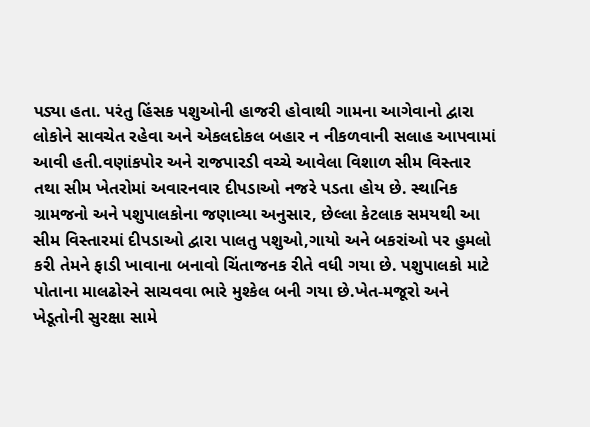પડ્યા હતા. પરંતુ હિંસક પશુઓની હાજરી હોવાથી ગામના આગેવાનો દ્વારા લોકોને સાવચેત રહેવા અને એકલદોકલ બહાર ન નીકળવાની સલાહ આપવામાં આવી હતી.વણાંકપોર અને રાજપારડી વચ્ચે આવેલા વિશાળ સીમ વિસ્તાર તથા સીમ ખેતરોમાં અવારનવાર દીપડાઓ નજરે પડતા હોય છે. સ્થાનિક ગ્રામજનો અને પશુપાલકોના જણાવ્યા અનુસાર, છેલ્લા કેટલાક સમયથી આ સીમ વિસ્તારમાં દીપડાઓ દ્વારા પાલતુ પશુઓ,ગાયો અને બકરાંઓ પર હુમલો કરી તેમને ફાડી ખાવાના બનાવો ચિંતાજનક રીતે વધી ગયા છે. પશુપાલકો માટે પોતાના માલઢોરને સાચવવા ભારે મુશ્કેલ બની ગયા છે.ખેત-મજૂરો અને ખેડૂતોની સુરક્ષા સામે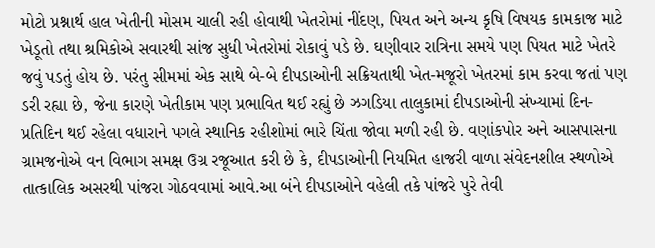મોટો પ્રશ્નાર્થ હાલ ખેતીની મોસમ ચાલી રહી હોવાથી ખેતરોમાં નીંદણ, પિયત અને અન્ય કૃષિ વિષયક કામકાજ માટે ખેડૂતો તથા શ્રમિકોએ સવારથી સાંજ સુધી ખેતરોમાં રોકાવું પડે છે. ઘણીવાર રાત્રિના સમયે પણ પિયત માટે ખેતરે જવું પડતું હોય છે. પરંતુ સીમમાં એક સાથે બે-બે દીપડાઓની સક્રિયતાથી ખેત-મજૂરો ખેતરમાં કામ કરવા જતાં પણ ડરી રહ્યા છે, જેના કારણે ખેતીકામ પણ પ્રભાવિત થઈ રહ્યું છે ઝગડિયા તાલુકામાં દીપડાઓની સંખ્યામાં દિન-પ્રતિદિન થઈ રહેલા વધારાને પગલે સ્થાનિક રહીશોમાં ભારે ચિંતા જોવા મળી રહી છે. વણાંકપોર અને આસપાસના ગ્રામજનોએ વન વિભાગ સમક્ષ ઉગ્ર રજૂઆત કરી છે કે, દીપડાઓની નિયમિત હાજરી વાળા સંવેદનશીલ સ્થળોએ તાત્કાલિક અસરથી પાંજરા ગોઠવવામાં આવે.આ બંને દીપડાઓને વહેલી તકે પાંજરે પુરે તેવી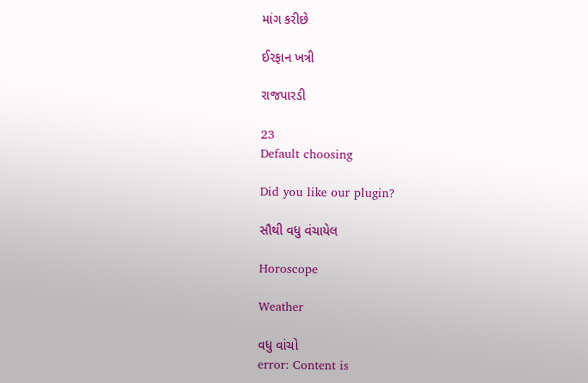માંગ કરીછે

ઈરફાન ખત્રી

રાજપારડી

23
Default choosing

Did you like our plugin?

સૌથી વધુ વંચાયેલ

Horoscope

Weather

વધુ વાંચો
error: Content is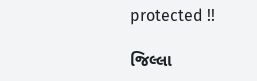protected !!

જિલ્લા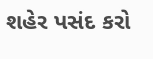શહેર પસંદ કરો